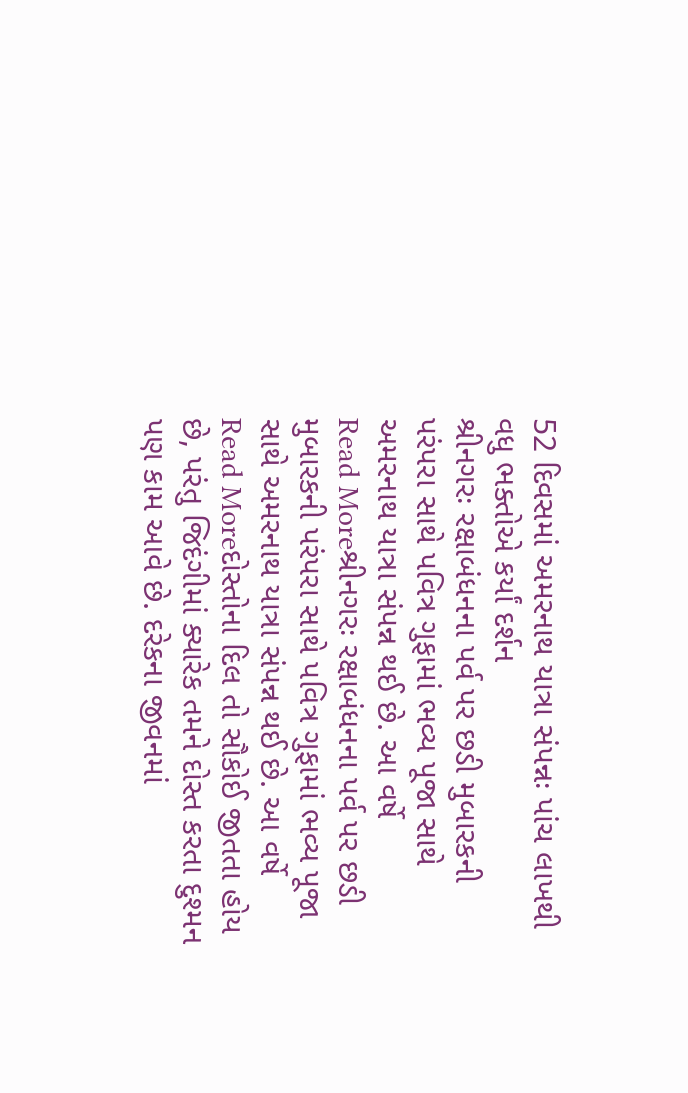52 દિવસમાં અમરનાથ યાત્રા સંપન્નઃ પાંચ લાખથી વધુ ભક્તોએ કર્યાં દર્શન
શ્રીનગરઃ રક્ષાબંધનના પર્વ પર છડી મુબારકની પરંપરા સાથે પવિત્ર ગુફામાં ભવ્ય પૂજા સાથે અમરનાથ યાત્રા સંપન્ન થઈ છે. આ વર્ષે
Read Moreશ્રીનગરઃ રક્ષાબંધનના પર્વ પર છડી મુબારકની પરંપરા સાથે પવિત્ર ગુફામાં ભવ્ય પૂજા સાથે અમરનાથ યાત્રા સંપન્ન થઈ છે. આ વર્ષે
Read Moreદોસ્તોના દિલ તો સૌકોઈ જીતતા હોય છે, પરંતુ જિદંગીમાં ક્યારેક તમને દોસ્ત કરતા દુશ્મન પણ કામ આવે છે. દરેકના જીવનમાં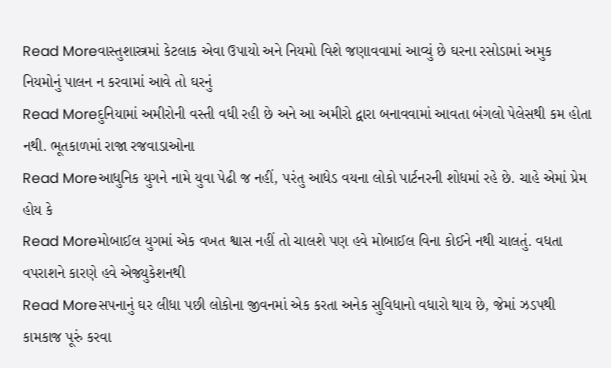Read Moreવાસ્તુશાસ્ત્રમાં કેટલાક એવા ઉપાયો અને નિયમો વિશે જણાવવામાં આવ્યું છે ઘરના રસોડામાં અમુક નિયમોનું પાલન ન કરવામાં આવે તો ઘરનું
Read Moreદુનિયામાં અમીરોની વસ્તી વધી રહી છે અને આ અમીરો દ્વારા બનાવવામાં આવતા બંગલો પેલેસથી કમ હોતા નથી. ભૂતકાળમાં રાજા રજવાડાઓના
Read Moreઆધુનિક યુગને નામે યુવા પેઢી જ નહીં, પરંતુ આધેડ વયના લોકો પાર્ટનરની શોધમાં રહે છે. ચાહે એમાં પ્રેમ હોય કે
Read Moreમોબાઈલ યુગમાં એક વખત શ્વાસ નહીં તો ચાલશે પણ હવે મોબાઈલ વિના કોઈને નથી ચાલતું. વધતા વપરાશને કારણે હવે એજ્યુકેશનથી
Read Moreસપનાનું ઘર લીધા પછી લોકોના જીવનમાં એક કરતા અનેક સુવિધાનો વધારો થાય છે, જેમાં ઝડપથી કામકાજ પૂરું કરવા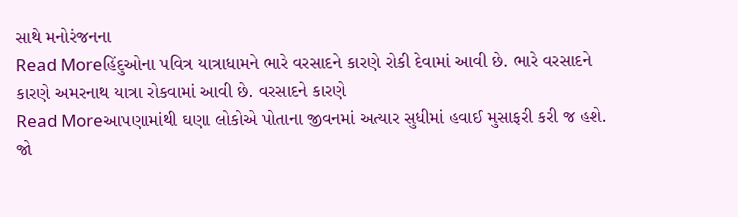સાથે મનોરંજનના
Read Moreહિંદુઓના પવિત્ર યાત્રાધામને ભારે વરસાદને કારણે રોકી દેવામાં આવી છે. ભારે વરસાદને કારણે અમરનાથ યાત્રા રોકવામાં આવી છે. વરસાદને કારણે
Read Moreઆપણામાંથી ઘણા લોકોએ પોતાના જીવનમાં અત્યાર સુધીમાં હવાઈ મુસાફરી કરી જ હશે. જો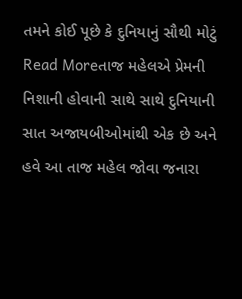તમને કોઈ પૂછે કે દુનિયાનું સૌથી મોટું
Read Moreતાજ મહેલએ પ્રેમની નિશાની હોવાની સાથે સાથે દુનિયાની સાત અજાયબીઓમાંથી એક છે અને હવે આ તાજ મહેલ જોવા જનારા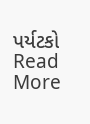પર્યટકો
Read More